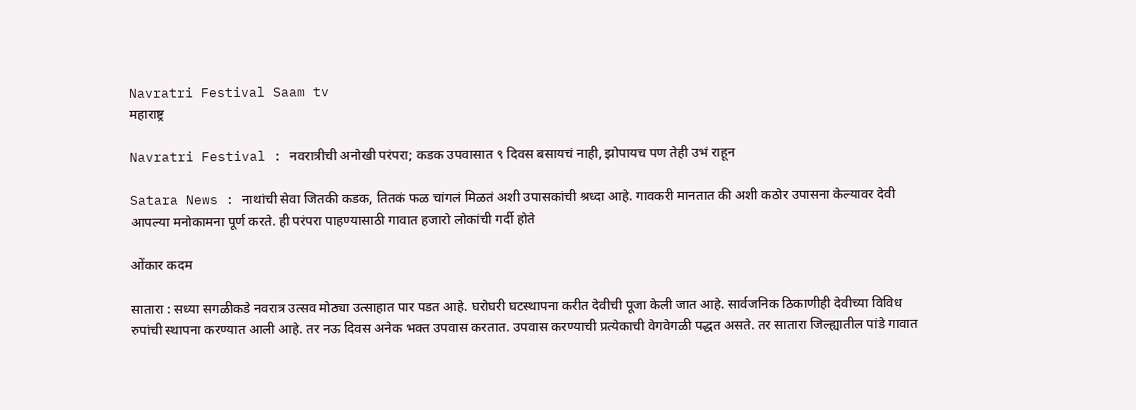Navratri Festival Saam tv
महाराष्ट्र

Navratri Festival : नवरात्रीची अनोखी परंपरा; कडक उपवासात ९ दिवस बसायचं नाही, झोपायच पण तेही उभं राहून

Satara News : नाथांची सेवा जितकी कडक, तितकं फळ चांगलं मिळतं अशी उपासकांची श्रध्दा आहे. गावकरी मानतात की अशी कठोर उपासना केल्यावर देवी आपल्या मनोकामना पूर्ण करते. ही परंपरा पाहण्यासाठी गावात हजारो लोकांची गर्दी होते

ओंकार कदम

सातारा : सध्या सगळीकडे नवरात्र उत्सव मोठ्या उत्साहात पार पडत आहे. घरोघरी घटस्थापना करीत देवीची पूजा केली जात आहे. सार्वजनिक ठिकाणीही देवीच्या विविध रुपांची स्थापना करण्यात आली आहे. तर नऊ दिवस अनेक भक्त उपवास करतात. उपवास करण्याची प्रत्येकाची वेगवेगळी पद्धत असते. तर सातारा जिल्ह्यातील पांडे गावात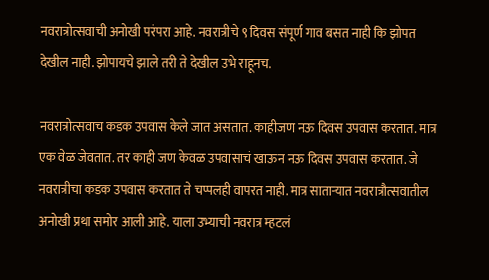नवरात्रोत्सवाची अनोखी परंपरा आहे. नवरात्रीचे ९ दिवस संपूर्ण गाव बसत नाही कि झोपत देखील नाही. झोपायचे झाले तरी ते देखील उभे राहूनच.

नवरात्रोत्सवाच कडक उपवास केले जात असतात. काहीजण नऊ दिवस उपवास करतात. मात्र एक वेळ जेवतात. तर काही जण केवळ उपवासाचं खाऊन नऊ दिवस उपवास करतात. जे नवरात्रीचा कडक उपवास करतात ते चप्पलही वापरत नाही. मात्र साताऱ्यात नवरात्रौत्सवातील अनोखी प्रथा समोर आली आहे. याला उभ्याची नवरात्र म्हटलं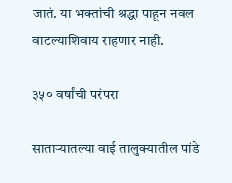जातं. या भक्तांची श्रद्धा पाहून नवल वाटल्याशिवाय राहणार नाही.

३५० वर्षांची परंपरा

साताऱ्यातल्या वाई तालुक्यातील पांडे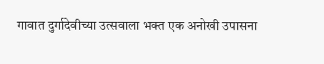गावात दुर्गादेवीच्या उत्सवाला भक्त एक अनोखी उपासना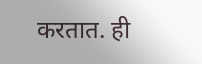करतात. ही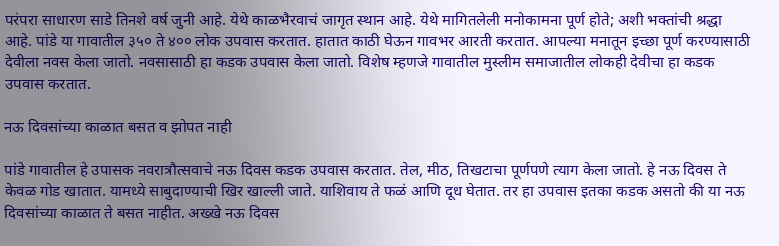परंपरा साधारण साडे तिनशे वर्ष जुनी आहे. येथे काळभैरवाचं जागृत स्थान आहे. येथे मागितलेली मनोकामना पूर्ण होते; अशी भक्तांची श्रद्धा आहे. पांडे या गावातील ३५० ते ४०० लोक उपवास करतात. हातात काठी घेऊन गावभर आरती करतात. आपल्या मनातून इच्छा पूर्ण करण्यासाठी देवीला नवस केला जातो. नवसासाठी हा कडक उपवास केला जातो. विशेष म्हणजे गावातील मुस्लीम समाजातील लोकही देवीचा हा कडक उपवास करतात.

नऊ दिवसांच्या काळात बसत व झोपत नाही

पांडे गावातील हे उपासक नवरात्रौत्सवाचे नऊ दिवस कडक उपवास करतात. तेल, मीठ, तिखटाचा पूर्णपणे त्याग केला जातो. हे नऊ दिवस ते केवळ गोड खातात. यामध्ये साबुदाण्याची खिर खाल्ली जाते. याशिवाय ते फळं आणि दूध घेतात. तर हा उपवास इतका कडक असतो की या नऊ दिवसांच्या काळात ते बसत नाहीत. अख्खे नऊ दिवस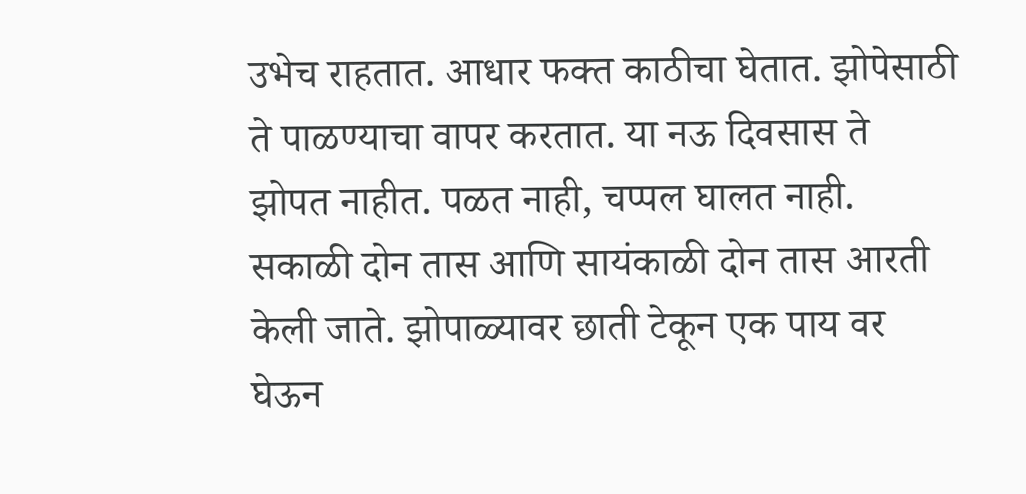उभेच राहतात. आधार फक्त काठीचा घेतात. झोपेसाठी ते पाळण्याचा वापर करतात. या नऊ दिवसास ते झोपत नाहीत. पळत नाही, चप्पल घालत नाही. सकाळी दोन तास आणि सायंकाळी दोन तास आरती केली जाते. झोपाळ्यावर छाती टेकून एक पाय वर घेऊन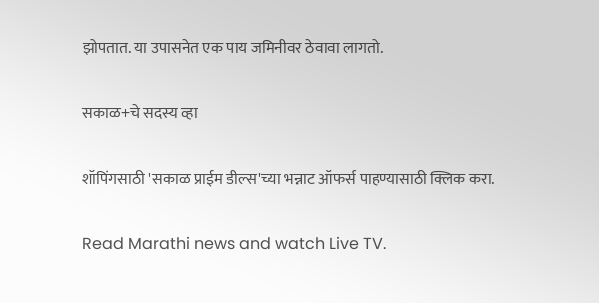झोपतात. या उपासनेत एक पाय जमिनीवर ठेवावा लागतो.

सकाळ+चे सदस्य व्हा

शॉपिंगसाठी 'सकाळ प्राईम डील्स'च्या भन्नाट ऑफर्स पाहण्यासाठी क्लिक करा.

Read Marathi news and watch Live TV.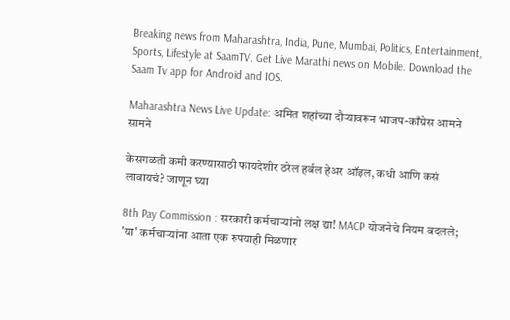Breaking news from Maharashtra, India, Pune, Mumbai, Politics, Entertainment, Sports, Lifestyle at SaamTV. Get Live Marathi news on Mobile. Download the Saam Tv app for Android and IOS.

Maharashtra News Live Update: अमित शहांच्या दौऱ्यावरून भाजप-काँग्रेस आमने सामने

केसगळती कमी करण्यासाठी फायदेशीर ठरेल हर्बल हेअर ऑइल, कधी आणि कसं लावायचं? जाणून घ्या

8th Pay Commission : सरकारी कर्मचाऱ्यांनो लक्ष द्या! MACP योजनेचे नियम बदलले; 'या' कर्मचाऱ्यांना आता एक रुपयाही मिळणार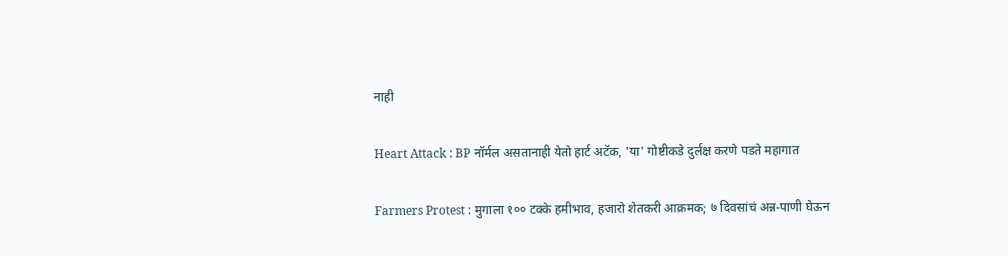नाही

Heart Attack : BP नॉर्मल असतानाही येतो हार्ट अटॅक, 'या' गोष्टीकडे दुर्लक्ष करणे पडते महागात

Farmers Protest : मुगाला १०० टक्के हमीभाव, हजारो शेतकरी आक्रमक; ७ दिवसांचं अन्न-पाणी घेऊन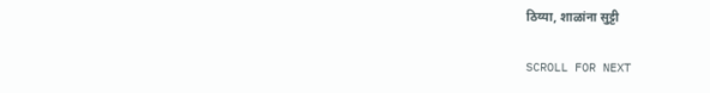ठिय्या, शाळांना सुट्टी

SCROLL FOR NEXT